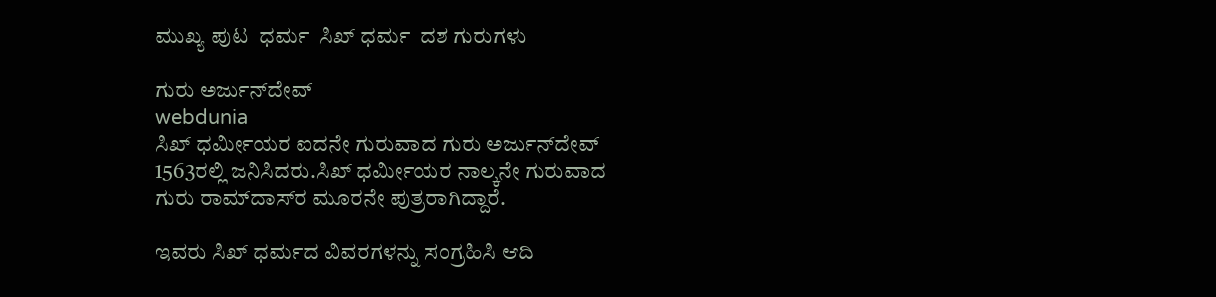ಮುಖ್ಯ ಪುಟ  ಧರ್ಮ  ಸಿಖ್ ಧರ್ಮ  ದಶ ಗುರುಗಳು

ಗುರು ಅರ್ಜುನ್‌‌ದೇವ್
webdunia
ಸಿಖ್ ಧರ್ಮೀಯರ ಐದನೇ ಗುರುವಾದ ಗುರು ಅರ್ಜುನ್‌‌ದೇವ್ 1563ರಲ್ಲಿ ಜನಿಸಿದರು.ಸಿಖ್ ಧರ್ಮೀಯರ ನಾಲ್ಕನೇ ಗುರುವಾದ ಗುರು ರಾಮ್‌ದಾಸ್‌ರ ಮೂರನೇ ಪುತ್ರರಾಗಿದ್ದಾರೆ.

ಇವರು ಸಿಖ್ ಧರ್ಮದ ವಿವರಗಳನ್ನು ಸಂಗ್ರಹಿಸಿ ಆದಿ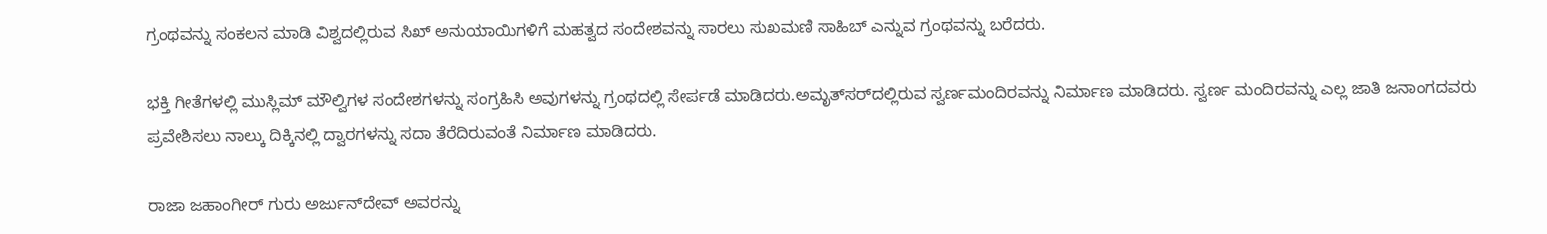ಗ್ರಂಥವನ್ನು ಸಂಕಲನ ಮಾಡಿ ವಿಶ್ವದಲ್ಲಿರುವ ಸಿಖ್ ಅನುಯಾಯಿಗಳಿಗೆ ಮಹತ್ವದ ಸಂದೇಶವನ್ನು ಸಾರಲು ಸುಖಮಣಿ ಸಾಹಿಬ್ ಎನ್ನುವ ಗ್ರಂಥವನ್ನು ಬರೆದರು.

ಭಕ್ತಿ ಗೀತೆಗಳಲ್ಲಿ ಮುಸ್ಲಿಮ್ ಮೌಲ್ವಿಗಳ ಸಂದೇಶಗಳನ್ನು ಸಂಗ್ರಹಿಸಿ ಅವುಗಳನ್ನು ಗ್ರಂಥದಲ್ಲಿ ಸೇರ್ಪಡೆ ಮಾಡಿದರು.ಅಮೃತ್‌ಸರ್‌ದಲ್ಲಿರುವ ಸ್ವರ್ಣಮಂದಿರವನ್ನು ನಿರ್ಮಾಣ ಮಾಡಿದರು. ಸ್ವರ್ಣ ಮಂದಿರವನ್ನು ಎಲ್ಲ ಜಾತಿ ಜನಾಂಗದವರು ಪ್ರವೇಶಿಸಲು ನಾಲ್ಕು ದಿಕ್ಕಿನಲ್ಲಿ ದ್ವಾರಗಳನ್ನು ಸದಾ ತೆರೆದಿರುವಂತೆ ನಿರ್ಮಾಣ ಮಾಡಿದರು.

ರಾಜಾ ಜಹಾಂಗೀರ್ ಗುರು ಅರ್ಜುನ್‌‌ದೇವ್ ಅವರನ್ನು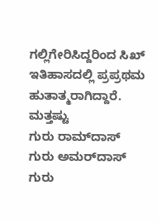ಗಲ್ಲಿಗೇರಿಸಿದ್ದರಿಂದ ಸಿಖ್ ಇತಿಹಾಸದಲ್ಲಿ ಪ್ರಪ್ರಥಮ ಹುತಾತ್ಮರಾಗಿದ್ದಾರೆ.
ಮತ್ತಷ್ಟು
ಗುರು ರಾಮ್‌ದಾಸ್
ಗುರು ಅಮರ್‌ದಾಸ್
ಗುರು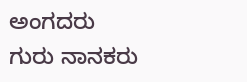ಅಂಗದರು
ಗುರು ನಾನಕರು